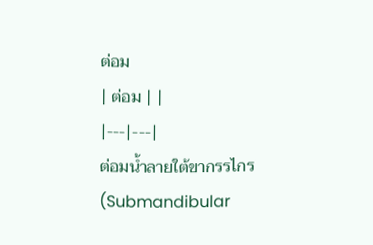ต่อม
| ต่อม | |
|---|---|
ต่อมน้ำลายใต้ขากรรไกร (Submandibular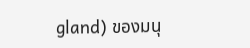gland) ของมนุ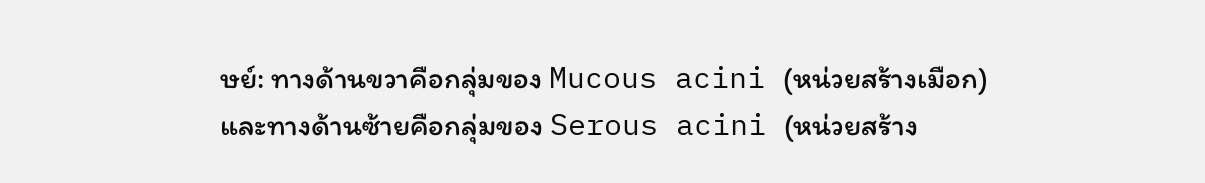ษย์: ทางด้านขวาคือกลุ่มของ Mucous acini (หน่วยสร้างเมือก) และทางด้านซ้ายคือกลุ่มของ Serous acini (หน่วยสร้าง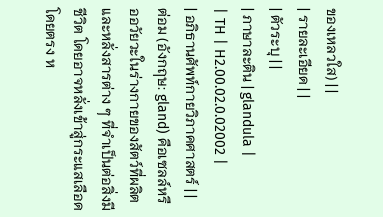ของเหลวใส) | |
| รายละเอียด | |
| ตัวระบุ | |
| ภาษาละติน | glandula |
| TH | H2.00.02.0.02002 |
| อภิธานศัพท์กายวิภาคศาสตร์ | |
ต่อม (อังกฤษ: gland) คือเซลล์หรืออวัยวะในร่างกายของสัตว์ที่ผลิตและหลั่งสารต่าง ๆ ที่จำเป็นต่อสิ่งมีชีวิต โดยอาจหลั่งเข้าสู่กระแสเลือดโดยตรง ห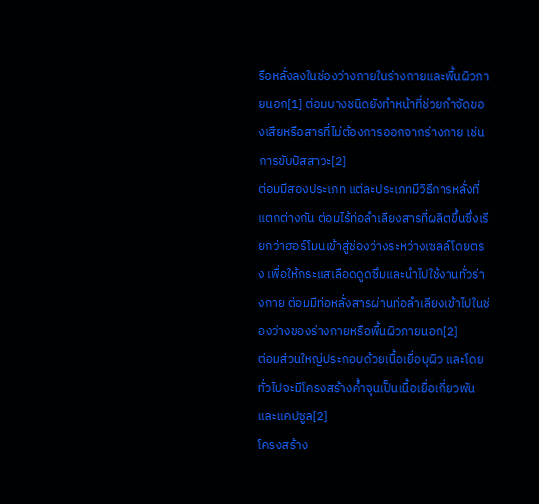รือหลั่งลงในช่องว่างภายในร่างกายและพื้นผิวภายนอก[1] ต่อมบางชนิดยังทำหน้าที่ช่วยกำจัดของเสียหรือสารที่ไม่ต้องการออกจากร่างกาย เช่น การขับปัสสาวะ[2]
ต่อมมีสองประเภท แต่ละประเภทมีวิธีการหลั่งที่แตกต่างกัน ต่อมไร้ท่อลำเลียงสารที่ผลิตขึ้นซึ่งเรียกว่าฮอร์โมนเข้าสู่ช่องว่างระหว่างเซลล์โดยตรง เพื่อให้กระแสเลือดดูดซึมและนำไปใช้งานทั่วร่างกาย ต่อมมีท่อหลั่งสารผ่านท่อลำเลียงเข้าไปในช่องว่างของร่างกายหรือพื้นผิวภายนอก[2]
ต่อมส่วนใหญ่ประกอบด้วยเนื้อเยื่อบุผิว และโดยทั่วไปจะมีโครงสร้างค้ำจุนเป็นเนื้อเยื่อเกี่ยวพันและแคปซูล[2]
โครงสร้าง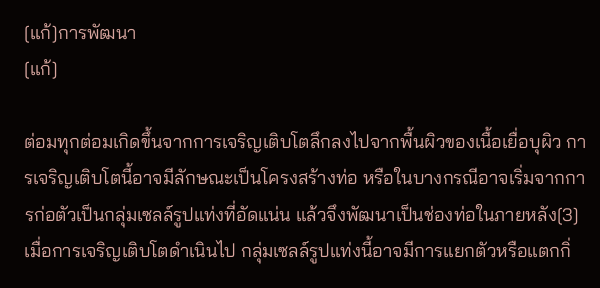[แก้]การพัฒนา
[แก้]

ต่อมทุกต่อมเกิดขึ้นจากการเจริญเติบโตลึกลงไปจากพื้นผิวของเนื้อเยื่อบุผิว การเจริญเติบโตนี้อาจมีลักษณะเป็นโครงสร้างท่อ หรือในบางกรณีอาจเริ่มจากการก่อตัวเป็นกลุ่มเซลล์รูปแท่งที่อัดแน่น แล้วจึงพัฒนาเป็นช่องท่อในภายหลัง[3]
เมื่อการเจริญเติบโตดำเนินไป กลุ่มเซลล์รูปแท่งนี้อาจมีการแยกตัวหรือแตกกิ่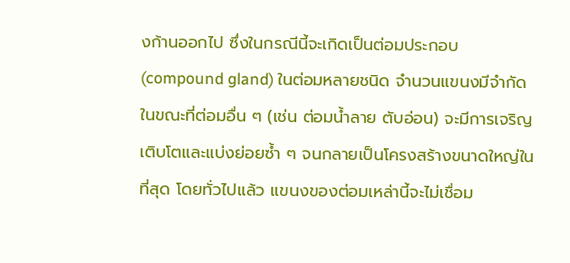งก้านออกไป ซึ่งในกรณีนี้จะเกิดเป็นต่อมประกอบ (compound gland) ในต่อมหลายชนิด จำนวนแขนงมีจำกัด ในขณะที่ต่อมอื่น ๆ (เช่น ต่อมน้ำลาย ตับอ่อน) จะมีการเจริญเติบโตและแบ่งย่อยซ้ำ ๆ จนกลายเป็นโครงสร้างขนาดใหญ่ในที่สุด โดยทั่วไปแล้ว แขนงของต่อมเหล่านี้จะไม่เชื่อม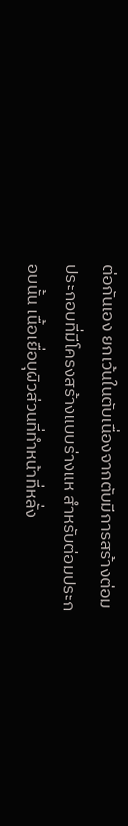ต่อกันเอง ยกเว้นในตับเนื่องจากตับมีการสร้างต่อมประกอบที่มีโครงสร้างแบบร่างแห สำหรับต่อมประกอบนั้น เนื้อเยื่อบุผิวส่วนที่ทำหน้าที่หลั่ง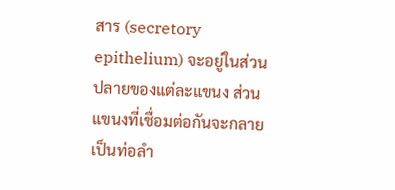สาร (secretory epithelium) จะอยู่ในส่วนปลายของแต่ละแขนง ส่วนแขนงที่เชื่อมต่อกันจะกลายเป็นท่อลำ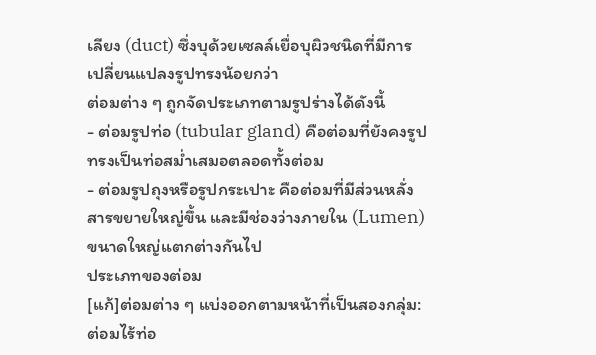เลียง (duct) ซึ่งบุด้วยเซลล์เยื่อบุผิวชนิดที่มีการเปลี่ยนแปลงรูปทรงน้อยกว่า
ต่อมต่าง ๆ ถูกจัดประเภทตามรูปร่างได้ดังนี้
- ต่อมรูปท่อ (tubular gland) คือต่อมที่ยังคงรูปทรงเป็นท่อสม่ำเสมอตลอดทั้งต่อม
- ต่อมรูปถุงหรือรูปกระเปาะ คือต่อมที่มีส่วนหลั่งสารขยายใหญ่ขึ้น และมีช่องว่างภายใน (Lumen) ขนาดใหญ่แตกต่างกันไป
ประเภทของต่อม
[แก้]ต่อมต่าง ๆ แบ่งออกตามหน้าที่เป็นสองกลุ่ม: ต่อมไร้ท่อ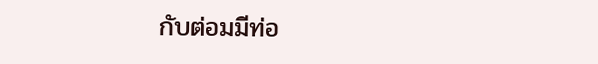กับต่อมมีท่อ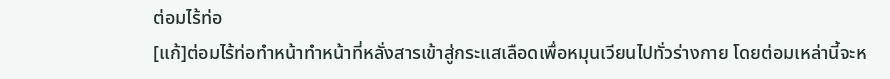ต่อมไร้ท่อ
[แก้]ต่อมไร้ท่อทำหน้าทำหน้าที่หลั่งสารเข้าสู่กระแสเลือดเพื่อหมุนเวียนไปทั่วร่างกาย โดยต่อมเหล่านี้จะห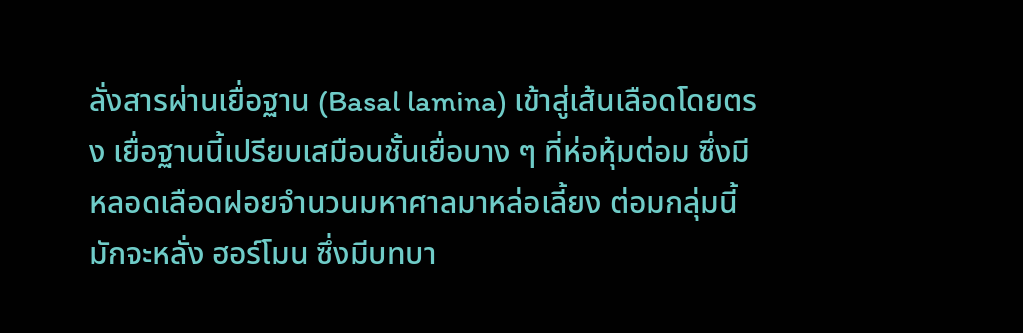ลั่งสารผ่านเยื่อฐาน (Basal lamina) เข้าสู่เส้นเลือดโดยตรง เยื่อฐานนี้เปรียบเสมือนชั้นเยื่อบาง ๆ ที่ห่อหุ้มต่อม ซึ่งมีหลอดเลือดฝอยจำนวนมหาศาลมาหล่อเลี้ยง ต่อมกลุ่มนี้มักจะหลั่ง ฮอร์โมน ซึ่งมีบทบา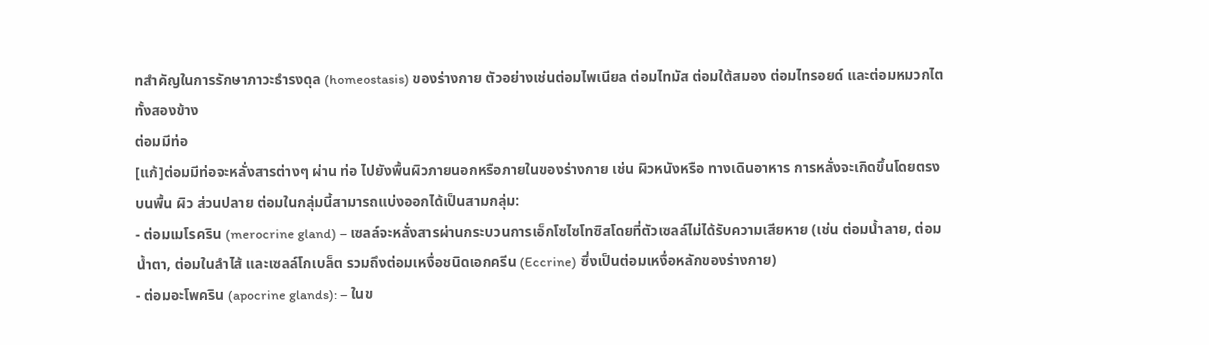ทสำคัญในการรักษาภาวะธำรงดุล (homeostasis) ของร่างกาย ตัวอย่างเช่นต่อมไพเนียล ต่อมไทมัส ต่อมใต้สมอง ต่อมไทรอยด์ และต่อมหมวกไตทั้งสองข้าง
ต่อมมีท่อ
[แก้]ต่อมมีท่อจะหลั่งสารต่างๆ ผ่าน ท่อ ไปยังพื้นผิวภายนอกหรือภายในของร่างกาย เช่น ผิวหนังหรือ ทางเดินอาหาร การหลั่งจะเกิดขึ้นโดยตรงบนพื้น ผิว ส่วนปลาย ต่อมในกลุ่มนี้สามารถแบ่งออกได้เป็นสามกลุ่ม:
- ต่อมเมโรคริน (merocrine gland) – เซลล์จะหลั่งสารผ่านกระบวนการเอ็กโซไซโทซิสโดยที่ตัวเซลล์ไม่ได้รับความเสียหาย (เช่น ต่อมน้ำลาย, ต่อมน้ำตา, ต่อมในลำไส้ และเซลล์โกเบล็ต รวมถึงต่อมเหงื่อชนิดเอกครีน (Eccrine) ซึ่งเป็นต่อมเหงื่อหลักของร่างกาย)
- ต่อมอะโพคริน (apocrine glands): – ในข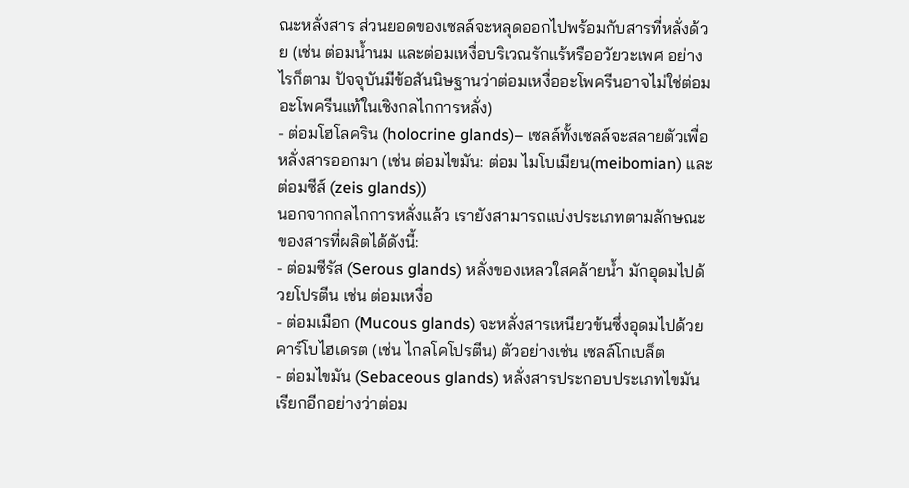ณะหลั่งสาร ส่วนยอดของเซลล์จะหลุดออกไปพร้อมกับสารที่หลั่งด้วย (เช่น ต่อมน้ำนม และต่อมเหงื่อบริเวณรักแร้หรืออวัยวะเพศ อย่างไรก็ตาม ปัจจุบันมีข้อสันนิษฐานว่าต่อมเหงื่ออะโพครีนอาจไม่ใช่ต่อมอะโพครีนแท้ในเชิงกลไกการหลั่ง)
- ต่อมโฮโลคริน (holocrine glands)– เซลล์ทั้งเซลล์จะสลายตัวเพื่อหลั่งสารออกมา (เช่น ต่อมไขมัน: ต่อม ไมโบเมียน(meibomian) และต่อมซีส์ (zeis glands))
นอกจากกลไกการหลั่งแล้ว เรายังสามารถแบ่งประเภทตามลักษณะของสารที่ผลิตได้ดังนี้:
- ต่อมซีรัส (Serous glands) หลั่งของเหลวใสคล้ายน้ำ มักอุดมไปด้วยโปรตีน เช่น ต่อมเหงื่อ
- ต่อมเมือก (Mucous glands) จะหลั่งสารเหนียวข้นซึ่งอุดมไปด้วยคาร์โบไฮเดรต (เช่น ไกลโคโปรตีน) ตัวอย่างเช่น เซลล์โกเบล็ต
- ต่อมไขมัน (Sebaceous glands) หลั่งสารประกอบประเภทไขมัน เรียกอีกอย่างว่าต่อม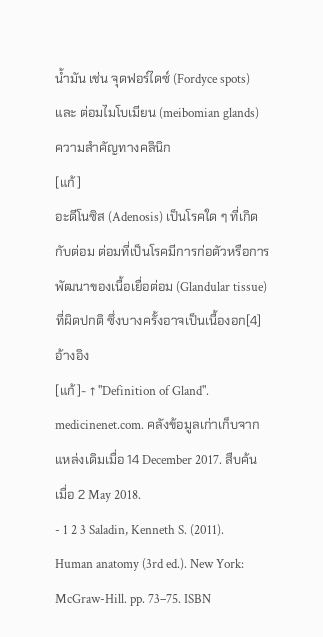น้ำมัน เช่น จุดฟอร์ไดซ์ (Fordyce spots) และ ต่อมไมโบเมียน (meibomian glands)
ความสำคัญทางคลินิก
[แก้]
อะดีโนซิส (Adenosis) เป็นโรคใด ๆ ที่เกิดกับต่อม ต่อมที่เป็นโรคมีการก่อตัวหรือการพัฒนาของเนื้อเยื่อต่อม (Glandular tissue) ที่ผิดปกติ ซึ่งบางครั้งอาจเป็นเนื้องอก[4]
อ้างอิง
[แก้]- ↑ "Definition of Gland". medicinenet.com. คลังข้อมูลเก่าเก็บจากแหล่งเดิมเมื่อ 14 December 2017. สืบค้นเมื่อ 2 May 2018.
- 1 2 3 Saladin, Kenneth S. (2011). Human anatomy (3rd ed.). New York: McGraw-Hill. pp. 73–75. ISBN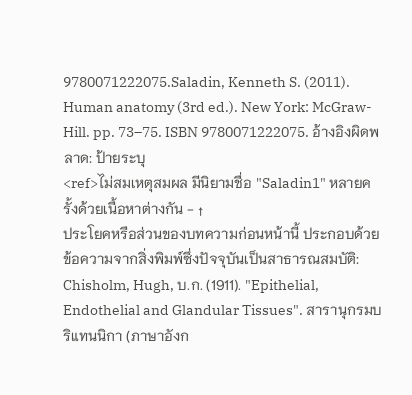9780071222075.Saladin, Kenneth S. (2011). Human anatomy (3rd ed.). New York: McGraw-Hill. pp. 73–75. ISBN 9780071222075. อ้างอิงผิดพลาด: ป้ายระบุ
<ref>ไม่สมเหตุสมผล มีนิยามชื่อ "Saladin1" หลายครั้งด้วยเนื้อหาต่างกัน - ↑
ประโยคหรือส่วนของบทความก่อนหน้านี้ ประกอบด้วยข้อความจากสิ่งพิมพ์ซึ่งปัจจุบันเป็นสาธารณสมบัติ: Chisholm, Hugh, บ.ก. (1911). "Epithelial, Endothelial and Glandular Tissues". สารานุกรมบริแทนนิกา (ภาษาอังก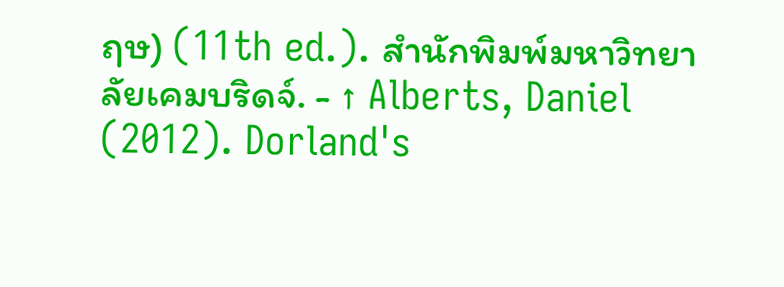ฤษ) (11th ed.). สำนักพิมพ์มหาวิทยาลัยเคมบริดจ์. - ↑ Alberts, Daniel (2012). Dorland's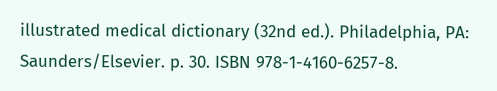illustrated medical dictionary (32nd ed.). Philadelphia, PA: Saunders/Elsevier. p. 30. ISBN 978-1-4160-6257-8.